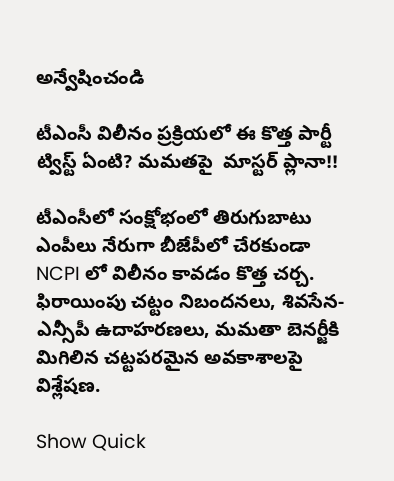అన్వేషించండి

టీఎంసీ విలీనం ప్రక్రియలో ఈ కొత్త పార్టీ ట్విస్ట్ ఏంటి? మమతపై  మాస్టర్ ప్లానా!!

టీఎంసీలో సంక్షోభంలో తిరుగుబాటు ఎంపీలు నేరుగా బీజేపీలో చేరకుండా NCPI లో విలీనం కావడం కొత్త చర్చ. ఫిరాయింపు చట్టం నిబందనలు, శివసేన-ఎన్సీపీ ఉదాహరణలు, మమతా బెనర్జీకి మిగిలిన చట్టపరమైన అవకాశాలపై విశ్లేషణ.

Show Quick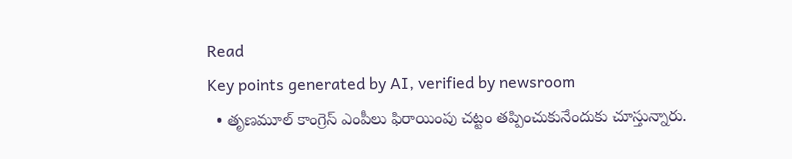Read
Key points generated by AI, verified by newsroom
  • తృణమూల్ కాంగ్రెస్ ఎంపీలు ఫిరాయింపు చట్టం తప్పించుకునేందుకు చూస్తున్నారు.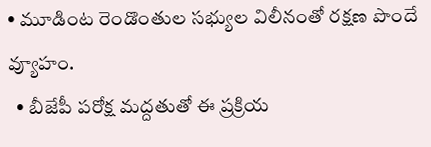• మూడింట రెండొంతుల సభ్యుల విలీనంతో రక్షణ పొందే వ్యూహం.
  • బీజేపీ పరోక్ష మద్దతుతో ఈ ప్రక్రియ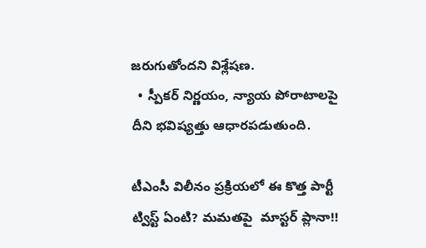జరుగుతోందని విశ్లేషణ.
  • స్పీకర్ నిర్ణయం, న్యాయ పోరాటాలపై దీని భవిష్యత్తు ఆధారపడుతుంది.

టీఎంసీ విలీనం ప్రక్రియలో ఈ కొత్త పార్టీ ట్విస్ట్ ఏంటి? మమతపై  మాస్టర్ ప్లానా!!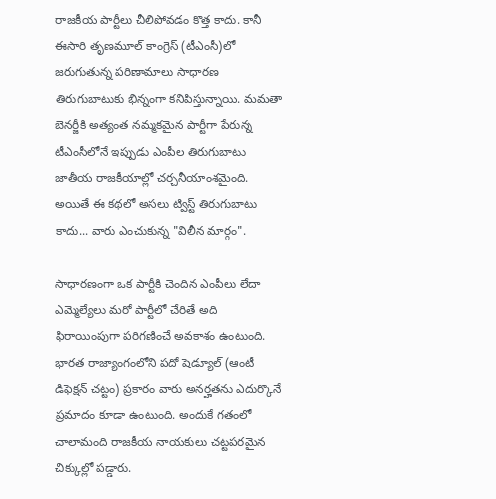రాజకీయ పార్టీలు చీలిపోవడం కొత్త కాదు. కానీ ఈసారి తృణమూల్ కాంగ్రెస్ (టీఎంసీ)లో జరుగుతున్న పరిణామాలు సాధారణ తిరుగుబాటుకు భిన్నంగా కనిపిస్తున్నాయి. మమతా బెనర్జీకి అత్యంత నమ్మకమైన పార్టీగా పేరున్న టీఎంసీలోనే ఇప్పుడు ఎంపీల తిరుగుబాటు జాతీయ రాజకీయాల్లో చర్చనీయాంశమైంది. అయితే ఈ కథలో అసలు ట్విస్ట్ తిరుగుబాటు కాదు... వారు ఎంచుకున్న "విలీన మార్గం".

సాధారణంగా ఒక పార్టీకి చెందిన ఎంపీలు లేదా ఎమ్మెల్యేలు మరో పార్టీలో చేరితే అది ఫిరాయింపుగా పరిగణించే అవకాశం ఉంటుంది. భారత రాజ్యాంగంలోని పదో షెడ్యూల్ (ఆంటీ డిఫెక్షన్ చట్టం) ప్రకారం వారు అనర్హతను ఎదుర్కొనే ప్రమాదం కూడా ఉంటుంది. అందుకే గతంలో చాలామంది రాజకీయ నాయకులు చట్టపరమైన చిక్కుల్లో పడ్డారు.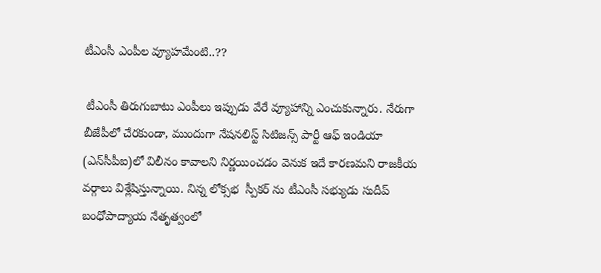టీఎంసీ ఎంపీల వ్యూహమేంటి..??

 టీఎంసీ తిరుగుబాటు ఎంపీలు ఇప్పుడు వేరే వ్యూహాన్ని ఎంచుకున్నారు. నేరుగా బీజేపీలో చేరకుండా, ముందుగా నేషనలిస్ట్ సిటిజన్స్ పార్టీ ఆఫ్ ఇండియా (ఎన్‌సీపీఐ)లో విలీనం కావాలని నిర్ణయించడం వెనుక ఇదే కారణమని రాజకీయ వర్గాలు విశ్లేషిస్తున్నాయి. నిన్న లోక్సభ  స్పీకర్ ను టీఎంసీ సభ్యుడు సుదీప్ బంధోపాద్యాయ నేతృత్వంలో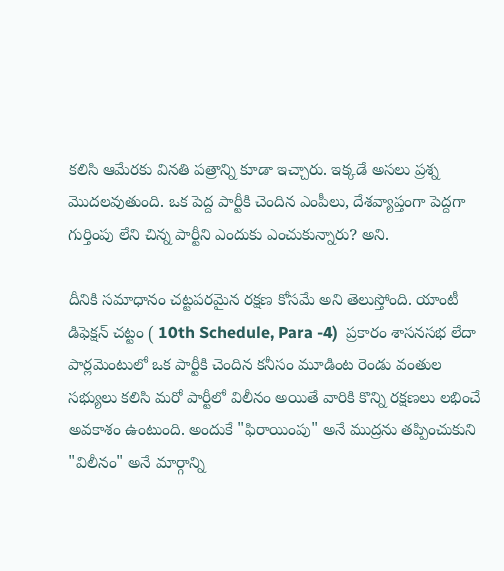కలిసి ఆమేరకు వినతి పత్రాన్ని కూడా ఇచ్చారు. ఇక్కడే అసలు ప్రశ్న మొదలవుతుంది. ఒక పెద్ద పార్టీకి చెందిన ఎంపీలు, దేశవ్యాప్తంగా పెద్దగా గుర్తింపు లేని చిన్న పార్టీని ఎందుకు ఎంచుకున్నారు? అని.

దీనికి సమాధానం చట్టపరమైన రక్షణ కోసమే అని తెలుస్తోంది. యాంటీ డిఫెక్షన్ చట్టం ( 10th Schedule, Para -4)  ప్రకారం శాసనసభ లేదా పార్లమెంటులో ఒక పార్టీకి చెందిన కనీసం మూడింట రెండు వంతుల సభ్యులు కలిసి మరో పార్టీలో విలీనం అయితే వారికి కొన్ని రక్షణలు లభించే అవకాశం ఉంటుంది. అందుకే "ఫిరాయింపు" అనే ముద్రను తప్పించుకుని "విలీనం" అనే మార్గాన్ని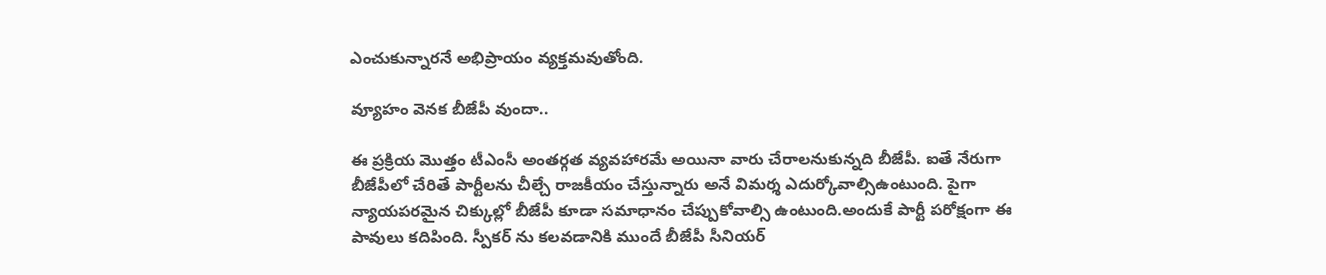ఎంచుకున్నారనే అభిప్రాయం వ్యక్తమవుతోంది.

వ్యూహం వెనక బీజేపీ వుందా..

ఈ ప్రక్రియ మొత్తం టీఎంసీ అంతర్గత వ్యవహారమే అయినా వారు చేరాలనుకున్నది బీజేపీ. ఐతే నేరుగా బీజేపీలో చేరితే పార్టీలను చీల్చే రాజకీయం చేస్తున్నారు అనే విమర్శ ఎదుర్కోవాల్సిఉంటుంది. పైగా న్యాయపరమైన చిక్కుల్లో బీజేపీ కూడా సమాధానం చేప్పుకోవాల్సి ఉంటుంది.అందుకే పార్టీ పరోక్షంగా ఈ పావులు కదిపింది. స్పీకర్ ను కలవడానికి ముందే బీజేపీ సీనియర్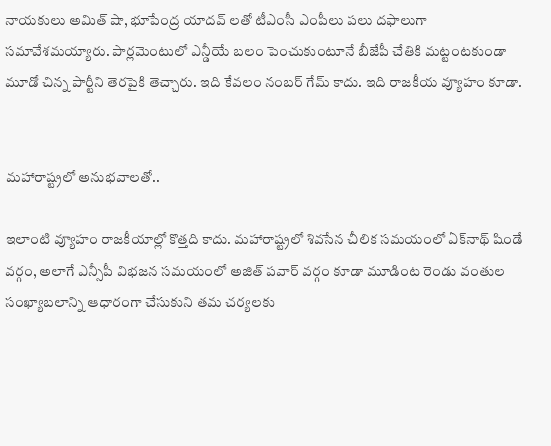నాయకులు అమిత్ షా, భూపేంద్ర యాదవ్ లతో టీఎంసీ ఎంపీలు పలు దఫాలుగా సమావేశమయ్యారు. పార్లమెంటులో ఎన్డీయే బలం పెంచుకుంటూనే బీజేపీ చేతికి మట్టంటకుండా మూడో చిన్న పార్టీని తెరపైకి తెచ్చారు. ఇది కేవలం నంబర్ గేమ్ కాదు. ఇది రాజకీయ వ్యూహం కూడా.


మహారాష్ట్రలో అనుభవాలతో..

ఇలాంటి వ్యూహం రాజకీయాల్లో కొత్తది కాదు. మహారాష్ట్రలో శివసేన చీలిక సమయంలో ఏక్‌నాథ్ షిండే వర్గం, అలాగే ఎన్సీపీ విభజన సమయంలో అజిత్ పవార్ వర్గం కూడా మూడింట రెండు వంతుల సంఖ్యాబలాన్ని ఆధారంగా చేసుకుని తమ చర్యలకు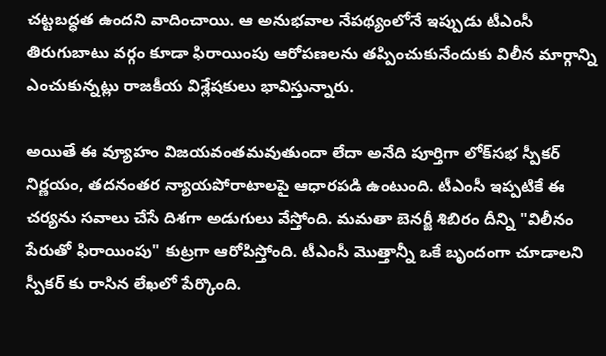చట్టబద్ధత ఉందని వాదించాయి. ఆ అనుభవాల నేపథ్యంలోనే ఇప్పుడు టీఎంసీ తిరుగుబాటు వర్గం కూడా ఫిరాయింపు ఆరోపణలను తప్పించుకునేందుకు విలీన మార్గాన్ని ఎంచుకున్నట్లు రాజకీయ విశ్లేషకులు భావిస్తున్నారు.

అయితే ఈ వ్యూహం విజయవంతమవుతుందా లేదా అనేది పూర్తిగా లోక్‌సభ స్పీకర్ నిర్ణయం, తదనంతర న్యాయపోరాటాలపై ఆధారపడి ఉంటుంది. టీఎంసీ ఇప్పటికే ఈ చర్యను సవాలు చేసే దిశగా అడుగులు వేస్తోంది. మమతా బెనర్జీ శిబిరం దీన్ని "విలీనం పేరుతో ఫిరాయింపు" కుట్రగా ఆరోపిస్తోంది. టీఎంసీ మొత్తాన్నీ ఒకే బృందంగా చూడాలని స్పీకర్ కు రాసిన లేఖలో పేర్కొంది.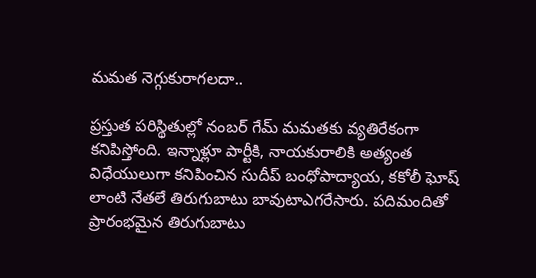మమత నెగ్గుకురాగలదా..

ప్రస్తుత పరిస్థితుల్లో నంబర్ గేమ్ మమతకు వ్యతిరేకంగా కనిపిస్తోంది. ఇన్నాళ్లూ పార్టీకి, నాయకురాలికి అత్యంత విధేయులుగా కనిపించిన సుదీప్ బంధోపాద్యాయ, కకోలీ ఘోష్ లాంటి నేతలే తిరుగుబాటు బావుటాఎగరేసారు. పదిమందితో ప్రారంభమైన తిరుగుబాటు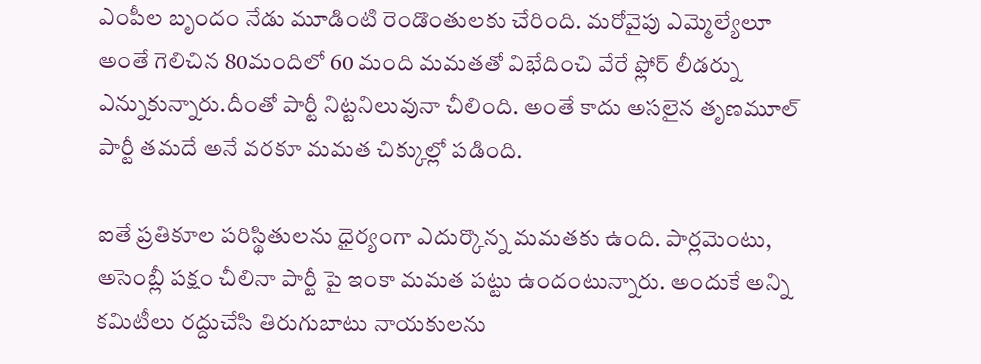ఎంపీల బృందం నేడు మూడింటి రెండొంతులకు చేరింది. మరోవైపు ఎమ్మెల్యేలూ అంతే గెలిచిన 80మందిలో 60 మంది మమతతో విభేదించి వేరే ఫ్లోర్ లీడర్ను ఎన్నుకున్నారు.దీంతో పార్టీ నిట్టనిలువునా చీలింది. అంతే కాదు అసలైన తృణమూల్ పార్టీ తమదే అనే వరకూ మమత చిక్కుల్లో పడింది.

ఐతే ప్రతికూల పరిస్థితులను ధైర్యంగా ఎదుర్కొన్న మమతకు ఉంది. పార్లమెంటు, అసెంబ్లీ పక్షం చీలినా పార్టీ పై ఇంకా మమత పట్టు ఉందంటున్నారు. అందుకే అన్ని కమిటీలు రద్దుచేసి తిరుగుబాటు నాయకులను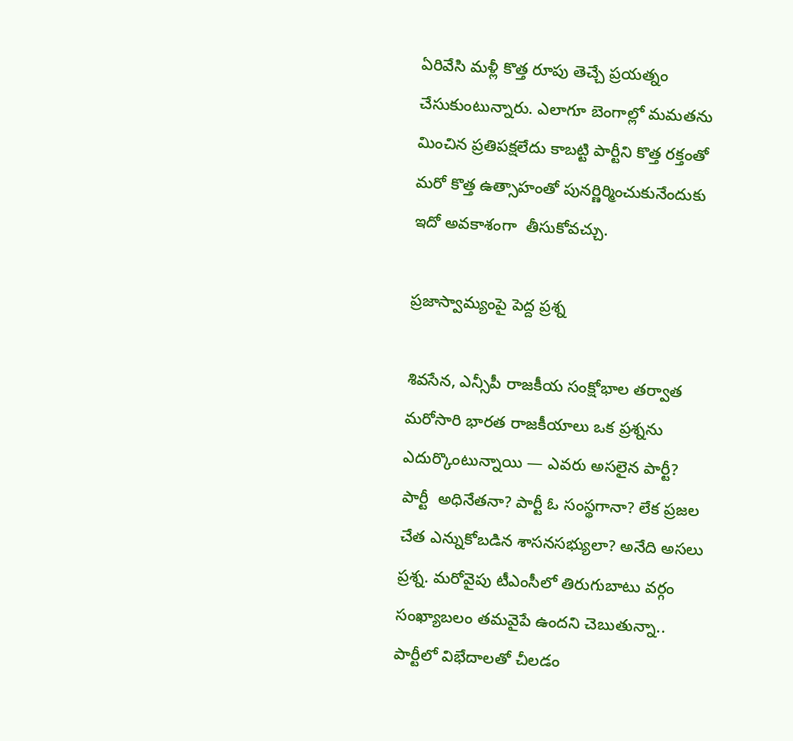ఏరివేసి మళ్లీ కొత్త రూపు తెచ్చే ప్రయత్నం చేసుకుంటున్నారు. ఎలాగూ బెంగాల్లో మమతను మించిన ప్రతిపక్షలేదు కాబట్టి పార్టీని కొత్త రక్తంతో మరో కొత్త ఉత్సాహంతో పునర్ణిర్మించుకునేందుకు ఇదో అవకాశంగా  తీసుకోవచ్చు.

ప్రజాస్వామ్యంపై పెద్ద ప్రశ్న

శివసేన, ఎన్సీపీ రాజకీయ సంక్షోభాల తర్వాత మరోసారి భారత రాజకీయాలు ఒక ప్రశ్నను ఎదుర్కొంటున్నాయి — ఎవరు అసలైన పార్టీ? పార్టీ  అధినేతనా? పార్టీ ఓ సంస్థగానా? లేక ప్రజల చేత ఎన్నుకోబడిన శాసనసభ్యులా? అనేది అసలు ప్రశ్న. మరోవైపు టీఎంసీలో తిరుగుబాటు వర్గం సంఖ్యాబలం తమవైపే ఉందని చెబుతున్నా.. పార్టీలో విభేదాలతో చీలడం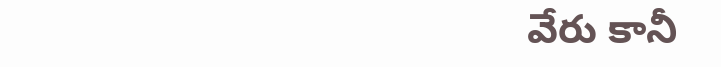వేరు కానీ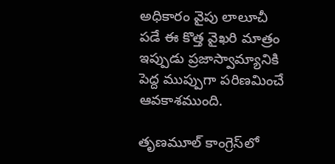అధికారం వైపు లాలూచీ పడే ఈ కొత్త వైఖరి మాత్రం ఇప్పుడు ప్రజాస్వామ్యానికి పెద్ద ముప్పుగా పరిణమించే ఆవకాశముంది.

తృణమూల్ కాంగ్రెస్‌లో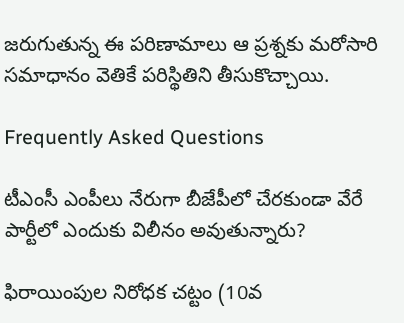జరుగుతున్న ఈ పరిణామాలు ఆ ప్రశ్నకు మరోసారి సమాధానం వెతికే పరిస్థితిని తీసుకొచ్చాయి.

Frequently Asked Questions

టీఎంసీ ఎంపీలు నేరుగా బీజేపీలో చేరకుండా వేరే పార్టీలో ఎందుకు విలీనం అవుతున్నారు?

ఫిరాయింపుల నిరోధక చట్టం (10వ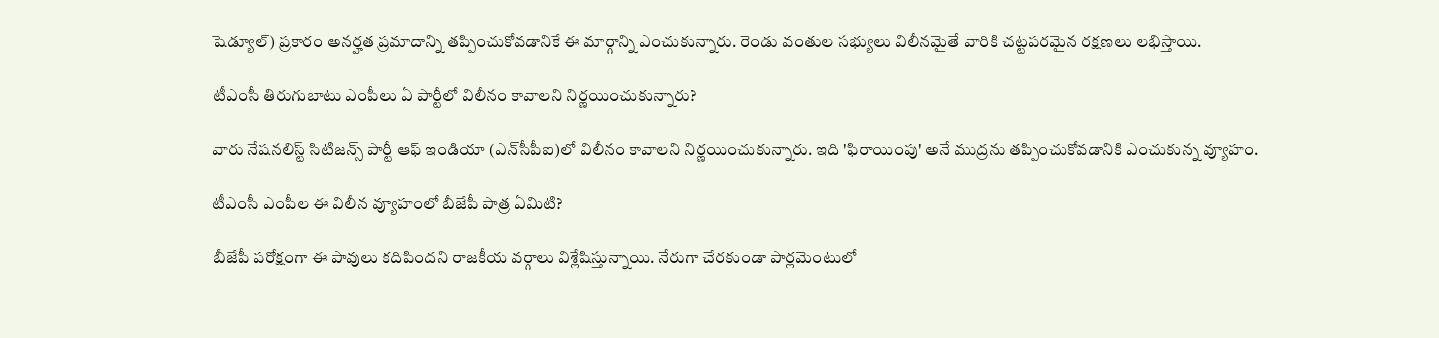షెడ్యూల్) ప్రకారం అనర్హత ప్రమాదాన్ని తప్పించుకోవడానికే ఈ మార్గాన్ని ఎంచుకున్నారు. రెండు వంతుల సభ్యులు విలీనమైతే వారికి చట్టపరమైన రక్షణలు లభిస్తాయి.

టీఎంసీ తిరుగుబాటు ఎంపీలు ఏ పార్టీలో విలీనం కావాలని నిర్ణయించుకున్నారు?

వారు నేషనలిస్ట్ సిటిజన్స్ పార్టీ ఆఫ్ ఇండియా (ఎన్‌సీపీఐ)లో విలీనం కావాలని నిర్ణయించుకున్నారు. ఇది 'ఫిరాయింపు' అనే ముద్రను తప్పించుకోవడానికి ఎంచుకున్న వ్యూహం.

టీఎంసీ ఎంపీల ఈ విలీన వ్యూహంలో బీజేపీ పాత్ర ఏమిటి?

బీజేపీ పరోక్షంగా ఈ పావులు కదిపిందని రాజకీయ వర్గాలు విశ్లేషిస్తున్నాయి. నేరుగా చేరకుండా పార్లమెంటులో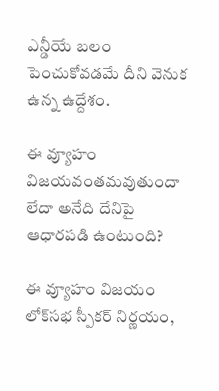ఎన్డీయే బలం పెంచుకోవడమే దీని వెనుక ఉన్న ఉద్దేశం.

ఈ వ్యూహం విజయవంతమవుతుందా లేదా అనేది దేనిపై ఆధారపడి ఉంటుంది?

ఈ వ్యూహం విజయం లోక్‌సభ స్పీకర్ నిర్ణయం,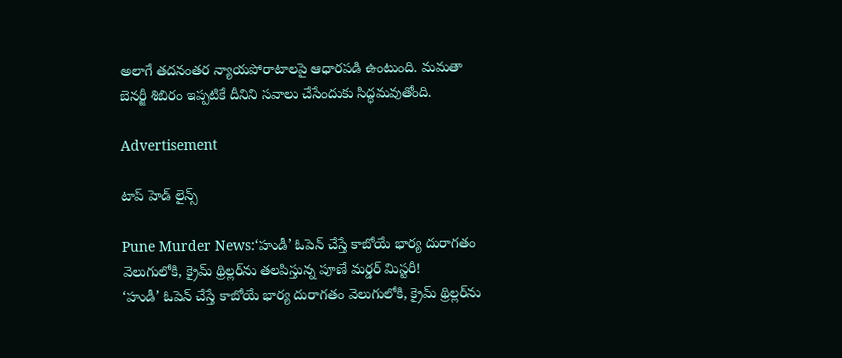అలాగే తదనంతర న్యాయపోరాటాలపై ఆధారపడి ఉంటుంది. మమతా బెనర్జీ శిబిరం ఇప్పటికే దీనిని సవాలు చేసేందుకు సిద్ధమవుతోంది.

Advertisement

టాప్ హెడ్ లైన్స్

Pune Murder News:‘హుడీ’ ఓపెన్ చేస్తే కాబోయే భార్య దురాగతం వెలుగులోకి, క్రైమ్‌ థ్రిల్లర్‌ను తలపిస్తున్న పూణే మర్డర్ మిస్టరీ!
‘హుడీ’ ఓపెన్ చేస్తే కాబోయే భార్య దురాగతం వెలుగులోకి, క్రైమ్‌ థ్రిల్లర్‌ను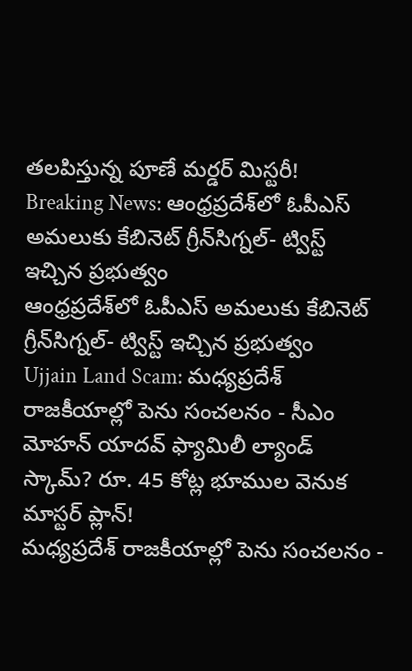తలపిస్తున్న పూణే మర్డర్ మిస్టరీ!
Breaking News: ఆంధ్రప్రదేశ్‌లో ఓపీఎస్‌ అమలుకు కేబినెట్ గ్రీన్‌సిగ్నల్‌- ట్విస్ట్ ఇచ్చిన ప్రభుత్వం
ఆంధ్రప్రదేశ్‌లో ఓపీఎస్‌ అమలుకు కేబినెట్ గ్రీన్‌సిగ్నల్‌- ట్విస్ట్ ఇచ్చిన ప్రభుత్వం
Ujjain Land Scam: మధ్యప్రదేశ్ రాజకీయాల్లో పెను సంచలనం - సీఎం మోహన్ యాదవ్ ఫ్యామిలీ ల్యాండ్ స్కామ్? రూ. 45 కోట్ల భూముల వెనుక మాస్టర్ ప్లాన్!
మధ్యప్రదేశ్ రాజకీయాల్లో పెను సంచలనం -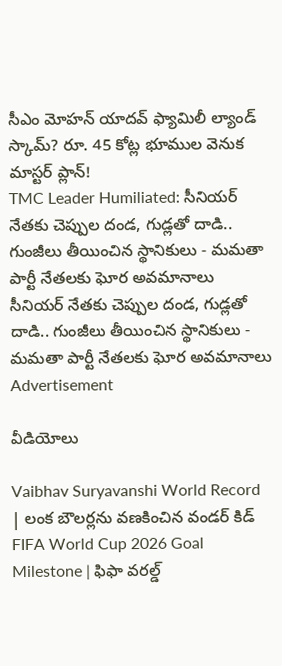సీఎం మోహన్ యాదవ్ ఫ్యామిలీ ల్యాండ్ స్కామ్? రూ. 45 కోట్ల భూముల వెనుక మాస్టర్ ప్లాన్!
TMC Leader Humiliated: సీనియర్ నేతకు చెప్పుల దండ, గుడ్లతో దాడి.. గుంజీలు తీయించిన స్థానికులు - మమతా పార్టీ నేతలకు ఘోర అవమానాలు
సీనియర్ నేతకు చెప్పుల దండ, గుడ్లతో దాడి.. గుంజీలు తీయించిన స్థానికులు - మమతా పార్టీ నేతలకు ఘోర అవమానాలు
Advertisement

వీడియోలు

Vaibhav Suryavanshi World Record | లంక బౌలర్లను వణకించిన వండర్ కిడ్
FIFA World Cup 2026 Goal Milestone | ఫిఫా వరల్డ్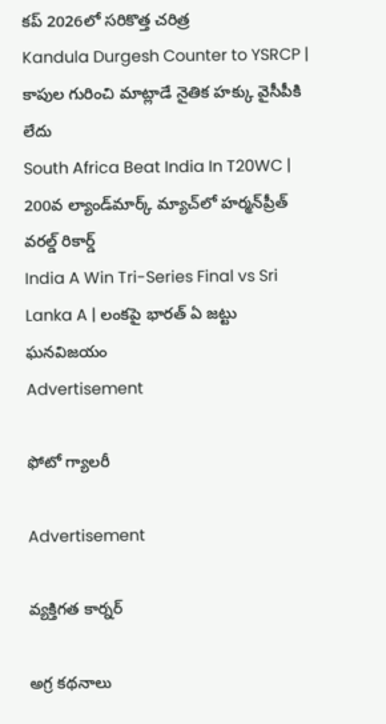కప్ 2026లో సరికొత్త చరిత్ర
Kandula Durgesh Counter to YSRCP | కాపుల గురించి మాట్లాడే నైతిక హక్కు వైసీపీకి లేదు
South Africa Beat India In T20WC | 200వ ల్యాండ్‌మార్క్ మ్యాచ్‌లో హర్మన్‌ప్రీత్ వరల్డ్ రికార్డ్
India A Win Tri-Series Final vs Sri Lanka A | లంకపై భారత్ ఏ జట్టు ఘనవిజయం
Advertisement

ఫోటో గ్యాలరీ

Advertisement

వ్యక్తిగత కార్నర్

అగ్ర కథనాలు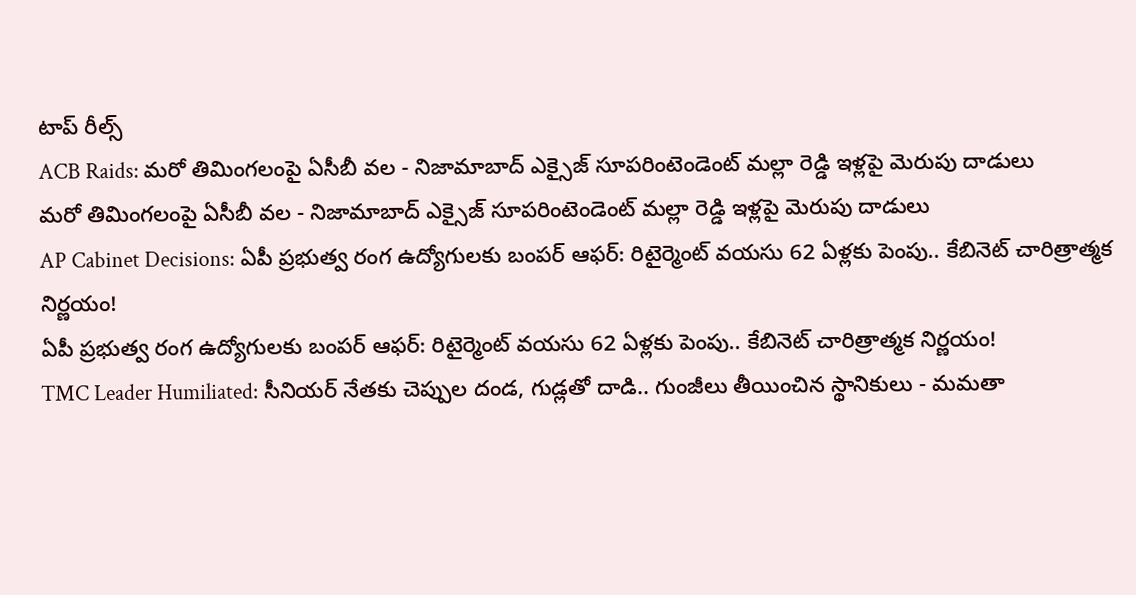టాప్ రీల్స్
ACB Raids: మరో తిమింగలంపై ఏసీబీ వల - నిజామాబాద్ ఎక్సైజ్ సూపరింటెండెంట్ మల్లా రెడ్డి ఇళ్లపై మెరుపు దాడులు
మరో తిమింగలంపై ఏసీబీ వల - నిజామాబాద్ ఎక్సైజ్ సూపరింటెండెంట్ మల్లా రెడ్డి ఇళ్లపై మెరుపు దాడులు
AP Cabinet Decisions: ఏపీ ప్రభుత్వ రంగ ఉద్యోగులకు బంపర్ ఆఫర్: రిటైర్మెంట్ వయసు 62 ఏళ్లకు పెంపు.. కేబినెట్ చారిత్రాత్మక నిర్ణయం!
ఏపీ ప్రభుత్వ రంగ ఉద్యోగులకు బంపర్ ఆఫర్: రిటైర్మెంట్ వయసు 62 ఏళ్లకు పెంపు.. కేబినెట్ చారిత్రాత్మక నిర్ణయం!
TMC Leader Humiliated: సీనియర్ నేతకు చెప్పుల దండ, గుడ్లతో దాడి.. గుంజీలు తీయించిన స్థానికులు - మమతా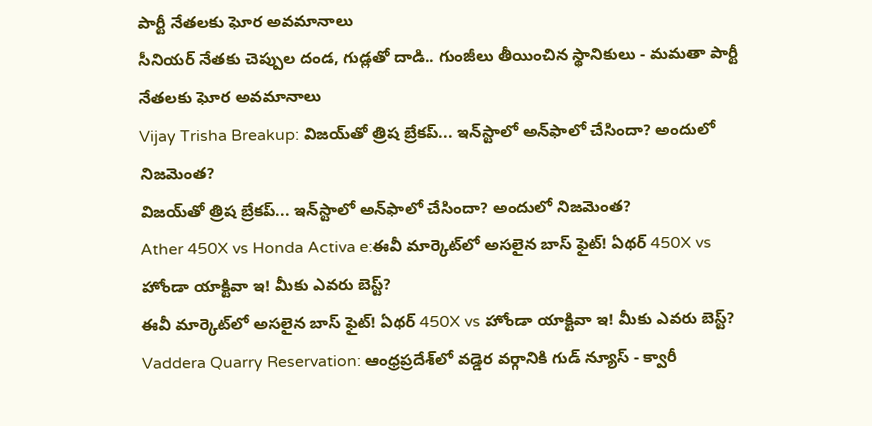పార్టీ నేతలకు ఘోర అవమానాలు
సీనియర్ నేతకు చెప్పుల దండ, గుడ్లతో దాడి.. గుంజీలు తీయించిన స్థానికులు - మమతా పార్టీ నేతలకు ఘోర అవమానాలు
Vijay Trisha Breakup: విజయ్‌తో త్రిష బ్రేకప్... ఇన్‌స్టాలో అన్‌ఫాలో చేసిందా? అందులో నిజమెంత?
విజయ్‌తో త్రిష బ్రేకప్... ఇన్‌స్టాలో అన్‌ఫాలో చేసిందా? అందులో నిజమెంత?
Ather 450X vs Honda Activa e:ఈవీ మార్కెట్‌లో అసలైన బాస్‌ ఫైట్‌! ఏథర్‌ 450X vs హోండా యాక్టివా ఇ! మీకు ఎవరు బెస్ట్?
ఈవీ మార్కెట్‌లో అసలైన బాస్‌ ఫైట్‌! ఏథర్‌ 450X vs హోండా యాక్టివా ఇ! మీకు ఎవరు బెస్ట్?
Vaddera Quarry Reservation: ఆంధ్రప్రదేశ్‌లో వడ్డెర వర్గానికి గుడ్ న్యూస్ - క్వారీ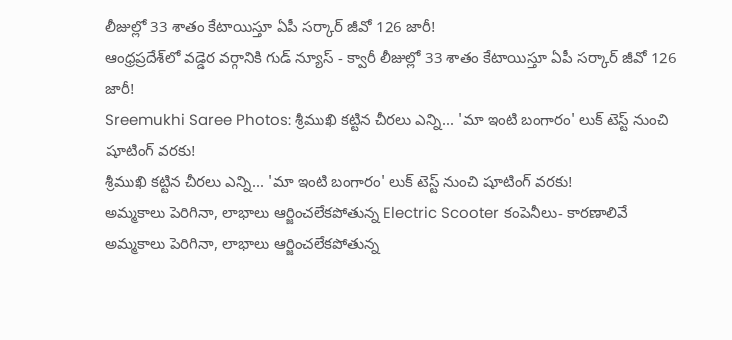లీజుల్లో 33 శాతం కేటాయిస్తూ ఏపీ సర్కార్ జీవో 126 జారీ!
ఆంధ్రప్రదేశ్‌లో వడ్డెర వర్గానికి గుడ్ న్యూస్ - క్వారీ లీజుల్లో 33 శాతం కేటాయిస్తూ ఏపీ సర్కార్ జీవో 126 జారీ!
Sreemukhi Saree Photos: శ్రీముఖి కట్టిన చీరలు ఎన్ని... 'మా ఇంటి బంగారం' లుక్ టెస్ట్ నుంచి షూటింగ్ వరకు!
శ్రీముఖి కట్టిన చీరలు ఎన్ని... 'మా ఇంటి బంగారం' లుక్ టెస్ట్ నుంచి షూటింగ్ వరకు!
అమ్మకాలు పెరిగినా, లాభాలు ఆర్జించలేకపోతున్న Electric Scooter కంపెనీలు- కారణాలివే
అమ్మకాలు పెరిగినా, లాభాలు ఆర్జించలేకపోతున్న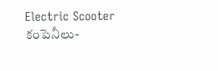Electric Scooter కంపెనీలు-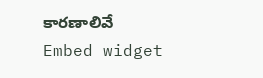కారణాలివే
Embed widget